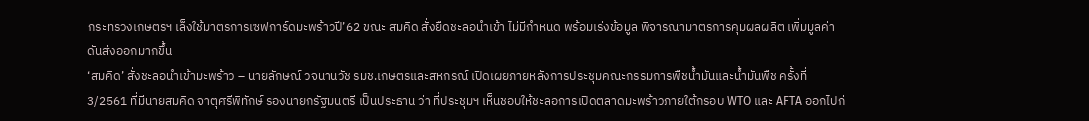กระทรวงเกษตรฯ เล็งใช้มาตรการเซฟการ์ดมะพร้าวปี’62 ขณะ สมคิด สั่งยืดชะลอนำเข้า ไม่มีกำหนด พร้อมเร่งข้อมูล พิจารณามาตรการคุมผลผลิต เพิ่มมูลค่าดันส่งออกมากขึ้น
‘สมคิด’ สั่งชะลอนำเข้ามะพร้าว – นายลักษณ์ วจนานวัช รมช.เกษตรและสหกรณ์ เปิดเผยภายหลังการประชุมคณะกรรมการพืชน้ำมันและน้ำมันพืช ครั้งที่ 3/2561 ที่มีนายสมคิด จาตุศรีพิทักษ์ รองนายกรัฐมนตรี เป็นประธาน ว่า ที่ประชุมฯ เห็นชอบให้ชะลอการเปิดตลาดมะพร้าวภายใต้กรอบ WTO และ AFTA ออกไปก่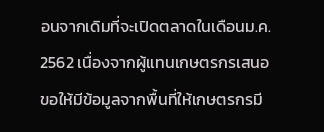อนจากเดิมที่จะเปิดตลาดในเดือนม.ค. 2562 เนื่องจากผู้แทนเกษตรกรเสนอขอให้มีข้อมูลจากพื้นที่ให้เกษตรกรมี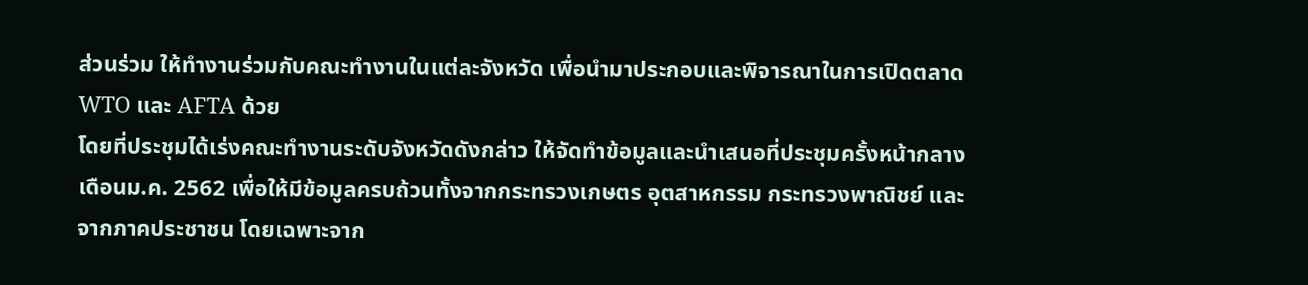ส่วนร่วม ให้ทำงานร่วมกับคณะทำงานในแต่ละจังหวัด เพื่อนำมาประกอบและพิจารณาในการเปิดตลาด WTO และ AFTA ด้วย
โดยที่ประชุมได้เร่งคณะทำงานระดับจังหวัดดังกล่าว ให้จัดทำข้อมูลและนำเสนอที่ประชุมครั้งหน้ากลางเดือนม.ค. 2562 เพื่อให้มีข้อมูลครบถ้วนทั้งจากกระทรวงเกษตร อุตสาหกรรม กระทรวงพาณิชย์ และจากภาคประชาชน โดยเฉพาะจาก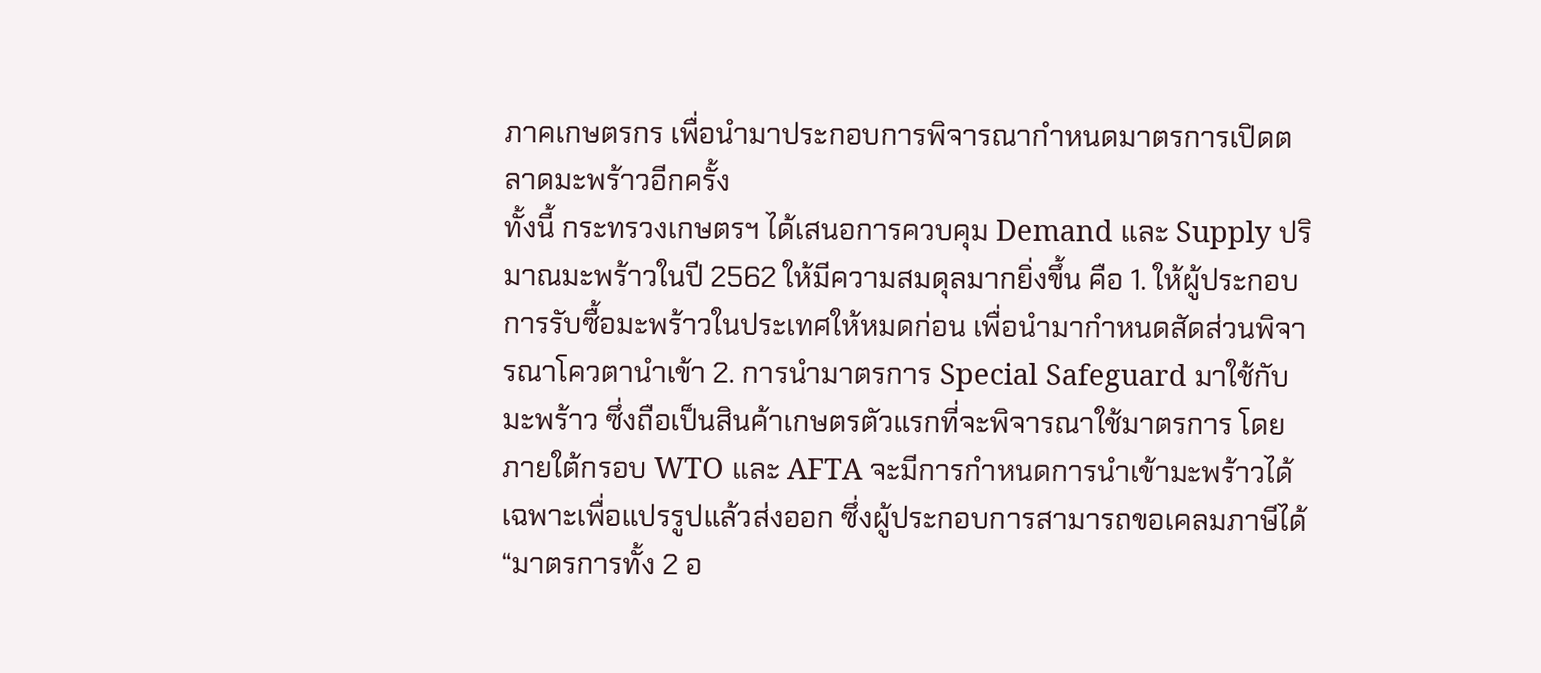ภาคเกษตรกร เพื่อนำมาประกอบการพิจารณากำหนดมาตรการเปิดตลาดมะพร้าวอีกครั้ง
ทั้งนี้ กระทรวงเกษตรฯ ได้เสนอการควบคุม Demand และ Supply ปริมาณมะพร้าวในปี 2562 ให้มีความสมดุลมากยิ่งขึ้น คือ 1. ให้ผู้ประกอบการรับซื้อมะพร้าวในประเทศให้หมดก่อน เพื่อนำมากำหนดสัดส่วนพิจารณาโควตานำเข้า 2. การนำมาตรการ Special Safeguard มาใช้กับมะพร้าว ซึ่งถือเป็นสินค้าเกษตรตัวแรกที่จะพิจารณาใช้มาตรการ โดยภายใต้กรอบ WTO และ AFTA จะมีการกำหนดการนำเข้ามะพร้าวได้ เฉพาะเพื่อแปรรูปแล้วส่งออก ซึ่งผู้ประกอบการสามารถขอเคลมภาษีได้
“มาตรการทั้ง 2 อ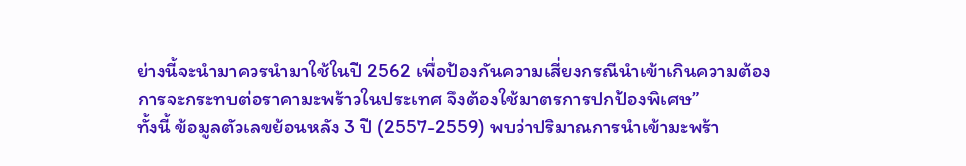ย่างนี้จะนำมาควรนำมาใช้ในปี 2562 เพื่อป้องกันความเสี่ยงกรณีนำเข้าเกินความต้องการจะกระทบต่อราคามะพร้าวในประเทศ จึงต้องใช้มาตรการปกป้องพิเศษ”
ทั้งนี้ ข้อมูลตัวเลขย้อนหลัง 3 ปี (2557-2559) พบว่าปริมาณการนำเข้ามะพร้า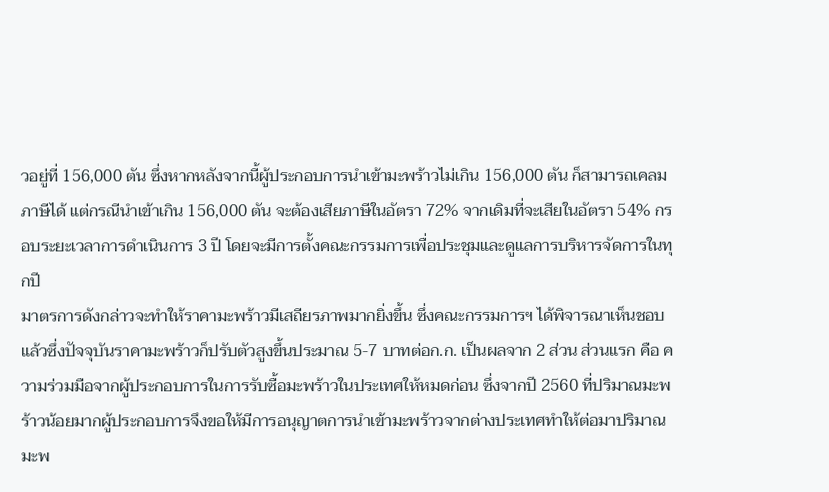วอยู่ที่ 156,000 ตัน ซึ่งหากหลังจากนี้ผู้ประกอบการนำเข้ามะพร้าวไม่เกิน 156,000 ตัน ก็สามารถเคลมภาษีได้ แต่กรณีนำเข้าเกิน 156,000 ตัน จะต้องเสียภาษีในอัตรา 72% จากเดิมที่จะเสียในอัตรา 54% กรอบระยะเวลาการดำเนินการ 3 ปี โดยจะมีการตั้งคณะกรรมการเพื่อประชุมและดูแลการบริหารจัดการในทุกปี
มาตรการดังกล่าวจะทำให้ราคามะพร้าวมีเสถียรภาพมากยิ่งขึ้น ซึ่งคณะกรรมการฯ ได้พิจารณาเห็นชอบแล้วซึ่งปัจจุบันราคามะพร้าวก็ปรับตัวสูงขึ้นประมาณ 5-7 บาทต่อก.ก. เป็นผลจาก 2 ส่วน ส่วนแรก คือ ความร่วมมือจากผู้ประกอบการในการรับซื้อมะพร้าวในประเทศให้หมดก่อน ซึ่งจากปี 2560 ที่ปริมาณมะพร้าวน้อยมากผู้ประกอบการจึงขอให้มีการอนุญาตการนำเข้ามะพร้าวจากต่างประเทศทำให้ต่อมาปริมาณมะพ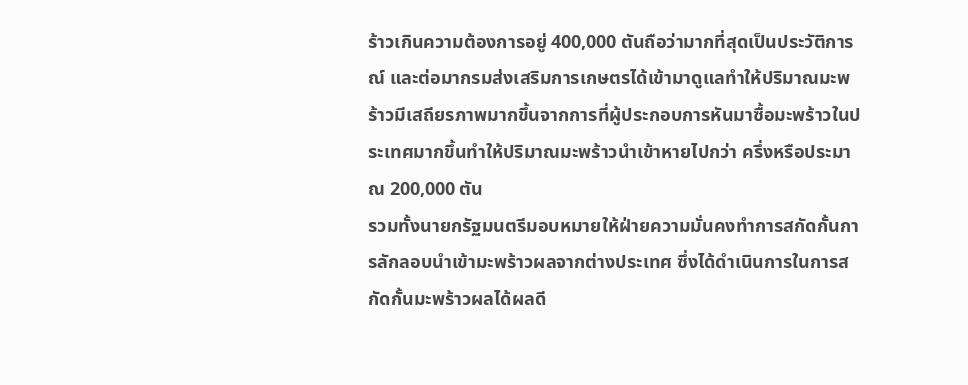ร้าวเกินความต้องการอยู่ 400,000 ตันถือว่ามากที่สุดเป็นประวัติการณ์ และต่อมากรมส่งเสริมการเกษตรได้เข้ามาดูแลทำให้ปริมาณมะพร้าวมีเสถียรภาพมากขึ้นจากการที่ผู้ประกอบการหันมาซื้อมะพร้าวในประเทศมากขึ้นทำให้ปริมาณมะพร้าวนำเข้าหายไปกว่า ครึ่งหรือประมาณ 200,000 ตัน
รวมทั้งนายกรัฐมนตรีมอบหมายให้ฝ่ายความมั่นคงทำการสกัดกั้นการลักลอบนำเข้ามะพร้าวผลจากต่างประเทศ ซึ่งได้ดำเนินการในการสกัดกั้นมะพร้าวผลได้ผลดี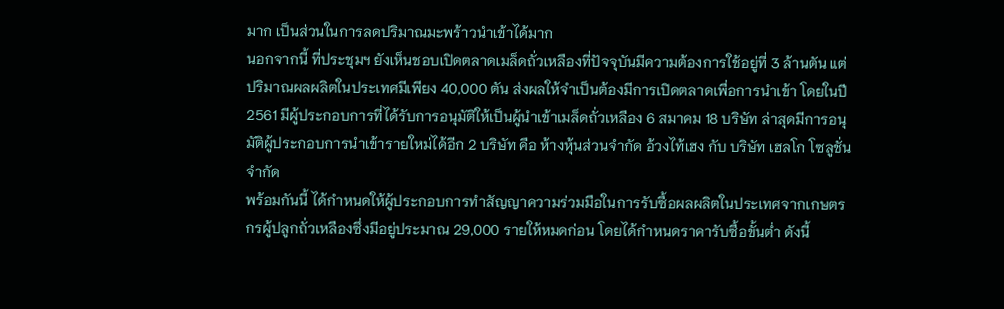มาก เป็นส่วนในการลดปริมาณมะพร้าวนำเข้าได้มาก
นอกจากนี้ ที่ประชุมฯ ยังเห็นชอบเปิดตลาดเมล็ดถั่วเหลืองที่ปัจจุบันมีความต้องการใช้อยู่ที่ 3 ล้านตัน แต่ปริมาณผลผลิตในประเทศมีเพียง 40,000 ตัน ส่งผลให้จำเป็นต้องมีการเปิดตลาดเพื่อการนำเข้า โดยในปี 2561 มีผู้ประกอบการที่ได้รับการอนุมัติให้เป็นผู้นำเข้าเมล็ดถั่วเหลือง 6 สมาคม 18 บริษัท ล่าสุดมีการอนุมัติผู้ประกอบการนำเข้ารายใหม่ได้อีก 2 บริษัท คือ ห้างหุ้นส่วนจำกัด อ้วงไท้เฮง กับ บริษัท เฮลโก โซลูชั่น จำกัด
พร้อมกันนี้ ได้กำหนดให้ผู้ประกอบการทำสัญญาความร่วมมือในการรับซื้อผลผลิตในประเทศจากเกษตรกรผู้ปลูกถั่วเหลืองซึ่งมีอยู่ประมาณ 29,000 รายให้หมดก่อน โดยได้กำหนดราคารับซื้อขั้นต่ำ ดังนี้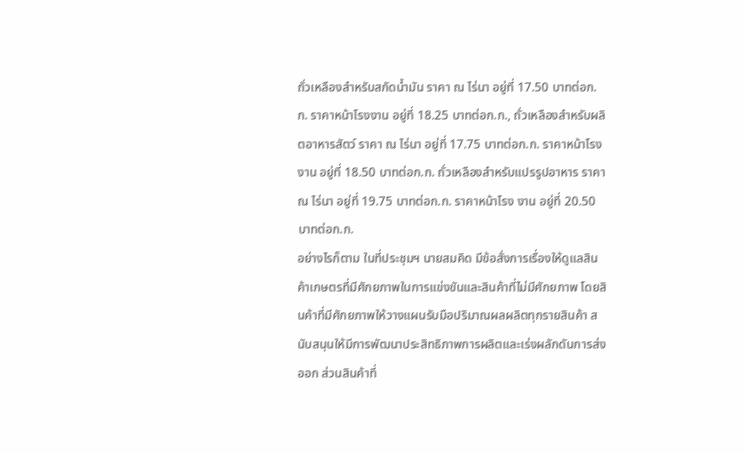ถั่วเหลืองสำหรับสกัดน้ำมัน ราคา ณ ไร่นา อยู่ที่ 17.50 บาทต่อก.ก. ราคาหน้าโรงงาน อยู่ที่ 18.25 บาทต่อก.ก., ถั่วเหลืองสำหรับผลิตอาหารสัตว์ ราคา ณ ไร่นา อยู่ที่ 17.75 บาทต่อก.ก. ราคาหน้าโรงงาน อยู่ที่ 18.50 บาทต่อก.ก. ถั่วเหลืองสำหรับแปรรูปอาหาร ราคา ณ ไร่นา อยู่ที่ 19.75 บาทต่อก.ก. ราคาหน้าโรง งาน อยู่ที่ 20.50 บาทต่อก.ก.
อย่างไรก็ตาม ในที่ประชุมฯ นายสมคิด มีข้อสั่งการเรื่องให้ดูแลสินค้าเกษตรที่มีศักยภาพในการแข่งขันและสินค้าที่ไม่มีศักยภาพ โดยสินค้าที่มีศักยภาพให้วางแผนรับมือปริมาณผลผลิตทุกรายสินค้า สนับสนุนให้มีการพัฒนาประสิทธิภาพการผลิตและเร่งผลักดันการส่งออก ส่วนสินค้าที่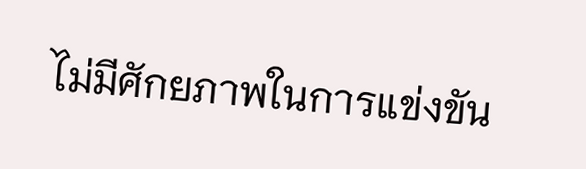ไม่มีศักยภาพในการแข่งขัน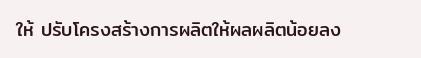ให้ ปรับโครงสร้างการผลิตให้ผลผลิตน้อยลง